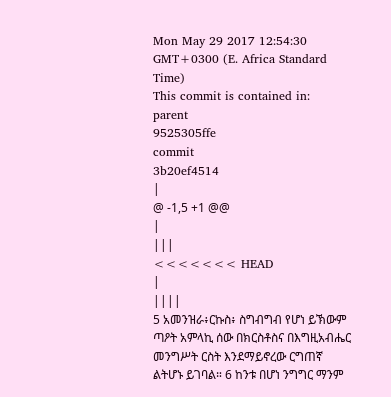Mon May 29 2017 12:54:30 GMT+0300 (E. Africa Standard Time)
This commit is contained in:
parent
9525305ffe
commit
3b20ef4514
|
@ -1,5 +1 @@
|
|||
<<<<<<< HEAD
|
||||
5 አመንዝራ፥ርኩስ፥ ስግብግብ የሆነ ይኽውም ጣዖት አምላኪ ሰው በክርስቶስና በእግዚአብሔር መንግሥት ርስት እንደማይኖረው ርግጠኛ ልትሆኑ ይገባል። 6 ከንቱ በሆነ ንግግር ማንም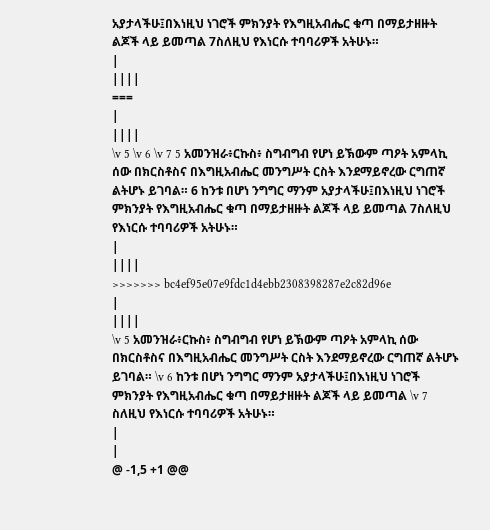አያታላችሁ፤በእነዚህ ነገሮች ምክንያት የእግዚአብሔር ቁጣ በማይታዘዙት ልጆች ላይ ይመጣል 7ስለዚህ የእነርሱ ተባባሪዎች አትሁኑ።
|
||||
===
|
||||
\v 5 \v 6 \v 7 5 አመንዝራ፥ርኩስ፥ ስግብግብ የሆነ ይኽውም ጣዖት አምላኪ ሰው በክርስቶስና በእግዚአብሔር መንግሥት ርስት እንደማይኖረው ርግጠኛ ልትሆኑ ይገባል። 6 ከንቱ በሆነ ንግግር ማንም አያታላችሁ፤በእነዚህ ነገሮች ምክንያት የእግዚአብሔር ቁጣ በማይታዘዙት ልጆች ላይ ይመጣል 7ስለዚህ የእነርሱ ተባባሪዎች አትሁኑ።
|
||||
>>>>>>> bc4ef95e07e9fdc1d4ebb2308398287e2c82d96e
|
||||
\v 5 አመንዝራ፥ርኩስ፥ ስግብግብ የሆነ ይኽውም ጣዖት አምላኪ ሰው በክርስቶስና በእግዚአብሔር መንግሥት ርስት እንደማይኖረው ርግጠኛ ልትሆኑ ይገባል። \v 6 ከንቱ በሆነ ንግግር ማንም አያታላችሁ፤በእነዚህ ነገሮች ምክንያት የእግዚአብሔር ቁጣ በማይታዘዙት ልጆች ላይ ይመጣል \v 7 ስለዚህ የእነርሱ ተባባሪዎች አትሁኑ።
|
|
@ -1,5 +1 @@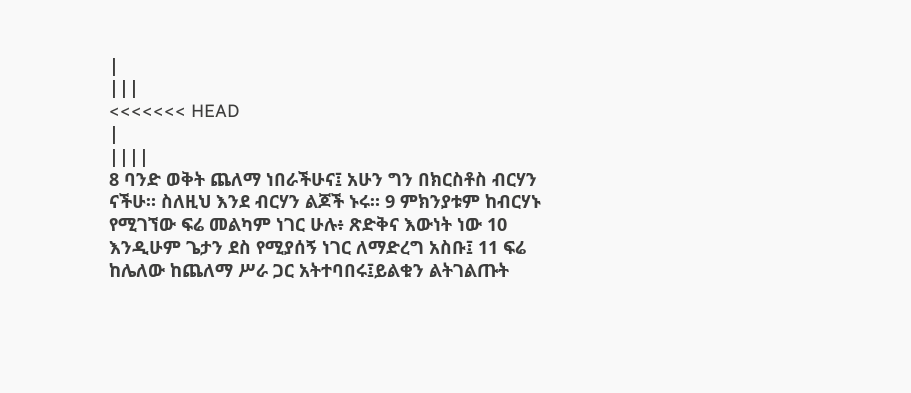|
|||
<<<<<<< HEAD
|
||||
8 ባንድ ወቅት ጨለማ ነበራችሁና፤ አሁን ግን በክርስቶስ ብርሃን ናችሁ። ስለዚህ እንደ ብርሃን ልጆች ኑሩ። 9 ምክንያቱም ከብርሃኑ የሚገኘው ፍሬ መልካም ነገር ሁሉ፥ ጽድቅና እውነት ነው 10 እንዲሁም ጌታን ደስ የሚያሰኝ ነገር ለማድረግ አስቡ፤ 11 ፍሬ ከሌለው ከጨለማ ሥራ ጋር አትተባበሩ፤ይልቁን ልትገልጡት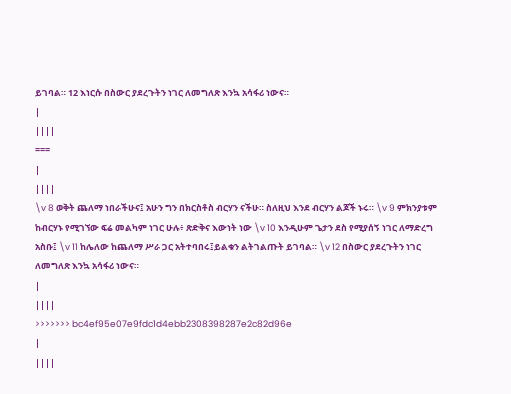ይገባል። 12 እነርሱ በስውር ያደረጉትን ነገር ለመግለጽ እንኳ አሳፋሪ ነውና።
|
||||
===
|
||||
\v 8 ወቅት ጨለማ ነበራችሁና፤ አሁን ግን በክርስቶስ ብርሃን ናችሁ። ስለዚህ እንደ ብርሃን ልጆች ኑሩ። \v 9 ምክንያቱም ከብርሃኑ የሚገኘው ፍሬ መልካም ነገር ሁሉ፥ ጽድቅና እውነት ነው \v 10 እንዲሁም ጌታን ደስ የሚያሰኝ ነገር ለማድረግ አስቡ፤ \v 11 ከሌለው ከጨለማ ሥራ ጋር አትተባበሩ፤ይልቁን ልትገልጡት ይገባል። \v 12 በስውር ያደረጉትን ነገር ለመግለጽ እንኳ አሳፋሪ ነውና።
|
||||
>>>>>>> bc4ef95e07e9fdc1d4ebb2308398287e2c82d96e
|
||||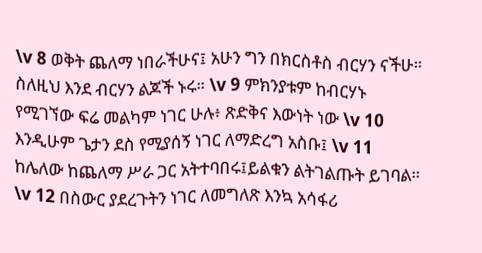\v 8 ወቅት ጨለማ ነበራችሁና፤ አሁን ግን በክርስቶስ ብርሃን ናችሁ። ስለዚህ እንደ ብርሃን ልጆች ኑሩ። \v 9 ምክንያቱም ከብርሃኑ የሚገኘው ፍሬ መልካም ነገር ሁሉ፥ ጽድቅና እውነት ነው \v 10 እንዲሁም ጌታን ደስ የሚያሰኝ ነገር ለማድረግ አስቡ፤ \v 11 ከሌለው ከጨለማ ሥራ ጋር አትተባበሩ፤ይልቁን ልትገልጡት ይገባል። \v 12 በስውር ያደረጉትን ነገር ለመግለጽ እንኳ አሳፋሪ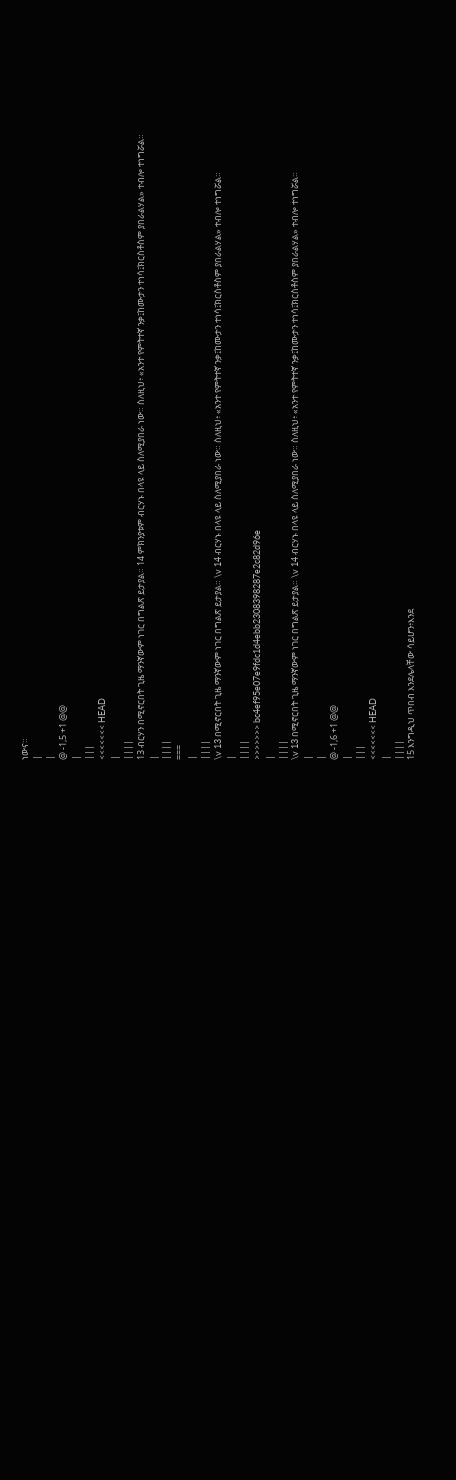ነውና።
|
|
@ -1,5 +1 @@
|
|||
<<<<<<< HEAD
|
||||
13 ብርሃን በሚኖርበት ጊዜ ማንኛውም ነገር በግልጽ ይታያል። 14 ምክንያቱም ብርሃኑ በላዩ ላይ ስለሚያበራ ነው። ስለዚህ፥ «አንተ የምትተኛ ንቃ፤ከሙታን ተነሳ፤ክርስቶስም ያበራልሃል» ተብሎ ተነግሯል።
|
||||
===
|
||||
\v 13 በሚኖርበት ጊዜ ማንኛውም ነገር በግልጽ ይታያል። \v 14 ብርሃኑ በላዩ ላይ ስለሚያበራ ነው። ስለዚህ፥ «አንተ የምትተኛ ንቃ፤ከሙታን ተነሳ፤ክርስቶስም ያበራልሃል» ተብሎ ተነግሯል።
|
||||
>>>>>>> bc4ef95e07e9fdc1d4ebb2308398287e2c82d96e
|
||||
\v 13 በሚኖርበት ጊዜ ማንኛውም ነገር በግልጽ ይታያል። \v 14 ብርሃኑ በላዩ ላይ ስለሚያበራ ነው። ስለዚህ፥ «አንተ የምትተኛ ንቃ፤ከሙታን ተነሳ፤ክርስቶስም ያበራልሃል» ተብሎ ተነግሯል።
|
|
@ -1,6 +1 @@
|
|||
<<<<<<< HEAD
|
||||
15 እንግዲህ ጥበብ እንደሌላቸው ሳይሆን፥እንደ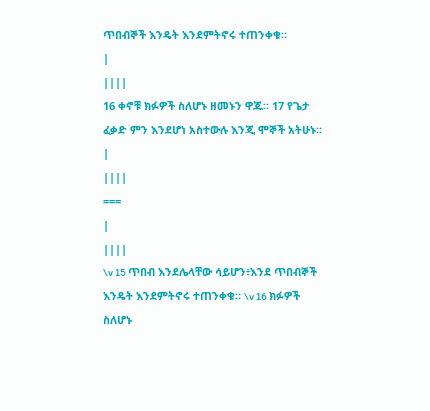ጥበብኞች እንዴት እንደምትኖሩ ተጠንቀቁ።
|
||||
16 ቀኖቹ ክፉዎች ስለሆኑ ዘመኑን ዋጁ። 17 የጌታ ፈቃድ ምን እንደሆነ አስተውሉ እንጂ ሞኞች አትሁኑ።
|
||||
===
|
||||
\v 15 ጥበብ እንደሌላቸው ሳይሆን፥እንደ ጥበብኞች እንዴት እንደምትኖሩ ተጠንቀቁ። \v 16 ክፉዎች ስለሆኑ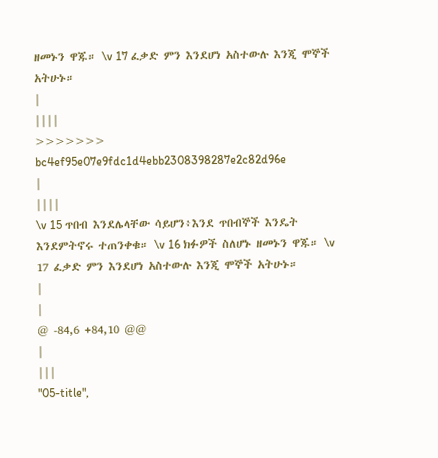ዘመኑን ዋጁ። \v 17 ፈቃድ ምን እንደሆነ አስተውሉ እንጂ ሞኞች አትሁኑ።
|
||||
>>>>>>> bc4ef95e07e9fdc1d4ebb2308398287e2c82d96e
|
||||
\v 15 ጥበብ እንደሌላቸው ሳይሆን፥እንደ ጥበብኞች እንዴት እንደምትኖሩ ተጠንቀቁ። \v 16 ክፉዎች ስለሆኑ ዘመኑን ዋጁ። \v 17 ፈቃድ ምን እንደሆነ አስተውሉ እንጂ ሞኞች አትሁኑ።
|
|
@ -84,6 +84,10 @@
|
|||
"05-title",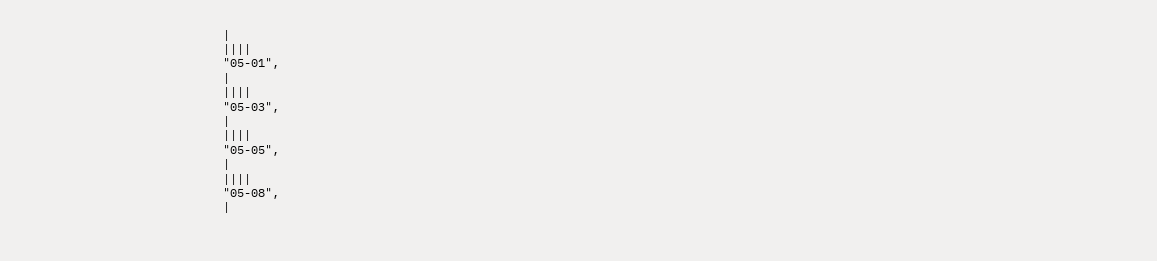|
||||
"05-01",
|
||||
"05-03",
|
||||
"05-05",
|
||||
"05-08",
|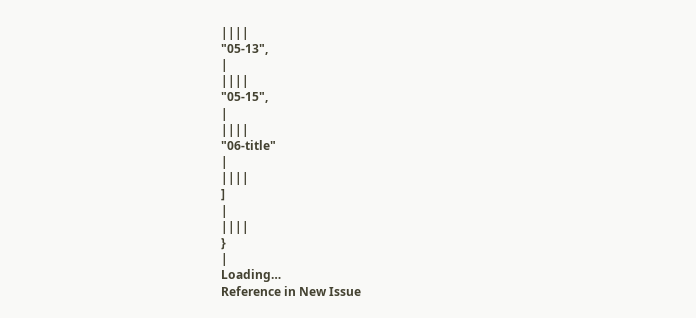||||
"05-13",
|
||||
"05-15",
|
||||
"06-title"
|
||||
]
|
||||
}
|
Loading…
Reference in New Issue